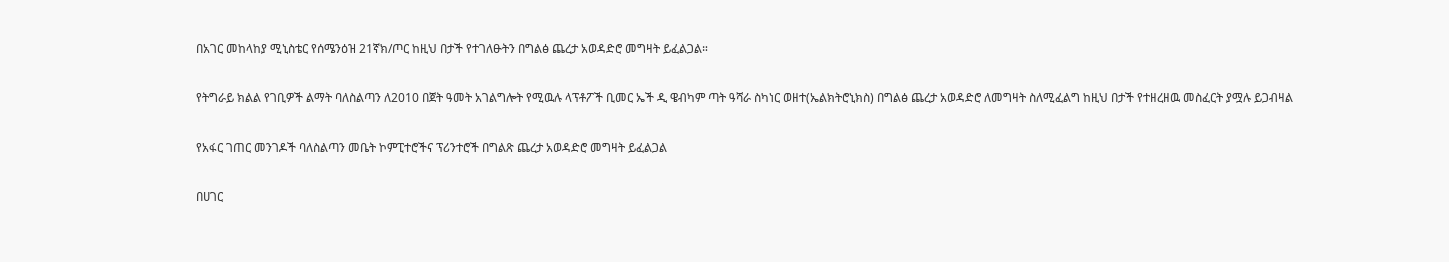በአገር መከላከያ ሚኒስቴር የሰሜንዕዝ 21ኛክ/ጦር ከዚህ በታች የተገለፁትን በግልፅ ጨረታ አወዳድሮ መግዛት ይፈልጋል።

የትግራይ ክልል የገቢዎች ልማት ባለስልጣን ለ2010 በጀት ዓመት አገልግሎት የሚዉሉ ላፕቶፖች ቢመር ኤች ዲ ዌብካም ጣት ዓሻራ ስካነር ወዘተ(ኤልክትሮኒክስ) በግልፅ ጨረታ አወዳድሮ ለመግዛት ስለሚፈልግ ከዚህ በታች የተዘረዘዉ መስፈርት ያሟሉ ይጋብዛል

የአፋር ገጠር መንገዶች ባለስልጣን መቤት ኮምፒተሮችና ፕሪንተሮች በግልጽ ጨረታ አወዳድሮ መግዛት ይፈልጋል

በሀገር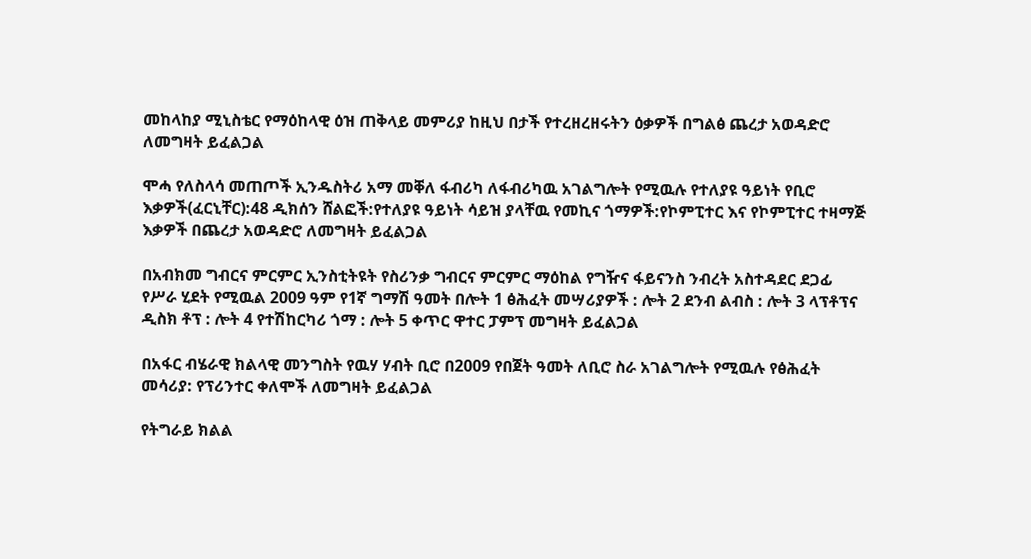መከላከያ ሚኒስቴር የማዕከላዊ ዕዝ ጠቅላይ መምሪያ ከዚህ በታች የተረዘረዘሩትን ዕቃዎች በግልፅ ጨረታ አወዳድሮ ለመግዛት ይፈልጋል

ሞሓ የለስላሳ መጠጦች ኢንዱስትሪ አማ መቐለ ፋብሪካ ለፋብሪካዉ አገልግሎት የሚዉሉ የተለያዩ ዓይነት የቢሮ እቃዎች(ፈርኒቸር):48 ዲክሰን ሸልፎች:የተለያዩ ዓይነት ሳይዝ ያላቸዉ የመኪና ጎማዎች:የኮምፒተር እና የኮምፒተር ተዛማጅ እቃዎች በጨረታ አወዳድሮ ለመግዛት ይፈልጋል

በአብክመ ግብርና ምርምር ኢንስቲትዩት የስሪንቃ ግብርና ምርምር ማዕከል የግዥና ፋይናንስ ንብረት አስተዳደር ደጋፊ የሥራ ሂደት የሚዉል 2009 ዓም የ1ኛ ግማሽ ዓመት በሎት 1 ፅሕፈት መሣሪያዎች : ሎት 2 ደንብ ልብስ : ሎት 3 ላፕቶፕና ዲስክ ቶፕ : ሎት 4 የተሽከርካሪ ጎማ : ሎት 5 ቀጥር ዋተር ፓምፕ መግዛት ይፈልጋል

በአፋር ብሄራዊ ክልላዊ መንግስት የዉሃ ሃብት ቢሮ በ2009 የበጀት ዓመት ለቢሮ ስራ አገልግሎት የሚዉሉ የፅሕፈት መሳሪያ: የፕሪንተር ቀለሞች ለመግዛት ይፈልጋል

የትግራይ ክልል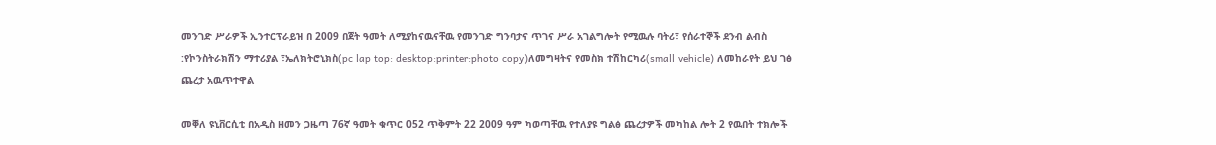መንገድ ሥራዎች ኢንተርፕራይዝ በ 2009 በጀት ዓመት ለሚያከናዉናቸዉ የመንገድ ግንባታና ጥገና ሥራ አገልግሎት የሚዉሉ ባትሪ፣ የሰራተኞች ደንብ ልብስ :የኮንስትራክሽን ማተሪያል ፣ኤለክትሮኒክስ(pc lap top: desktop:printer:photo copy)ለመግዛትና የመስክ ተሽከርካሪ(small vehicle) ለመከራየት ይህ ገፅ ጨረታ አዉጥተዋል

መቐለ ዩኒቨርሲቲ በአዲስ ዘመን ጋዜጣ 76ኛ ዓመት ቁጥር 052 ጥቅምት 22 2009 ዓም ካወጣቸዉ የተለያዩ ግልፅ ጨረታዎች መካከል ሎት 2 የዉበት ተክሎች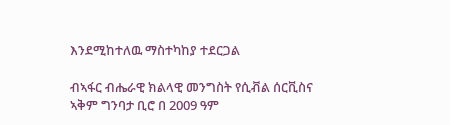እንደሚከተለዉ ማስተካከያ ተደርጋል

ብኣፋር ብሔራዊ ክልላዊ መንግስት የሲቭል ሰርቪስና ኣቅም ግንባታ ቢሮ በ 2009 ዓም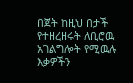በጀት ከዚህ በታች የተዘረዘሩት ለቢሮዉ አገልግሎት የሚዉሉ እቃዎችን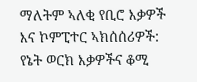ማለትም ኣለቂ የቢሮ እቃዎች እና ኮምፒተር ኣክሰሰሪዎች: የኔት ወርክ እቃዎችና ቆሚ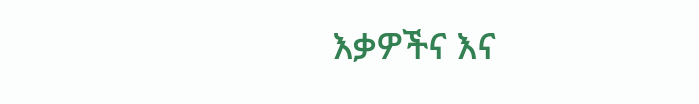እቃዎችና እና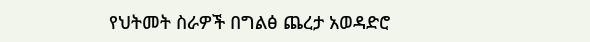የህትመት ስራዎች በግልፅ ጨረታ አወዳድሮ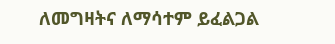ለመግዛትና ለማሳተም ይፈልጋል